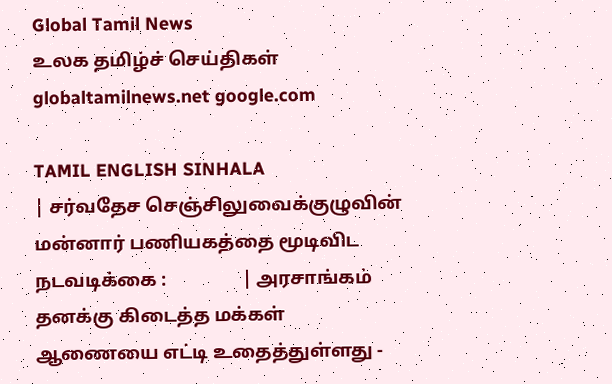Global Tamil News
உலக தமிழ்ச் செய்திகள்
globaltamilnews.net google.com

TAMIL ENGLISH SINHALA
| சர்வதேச செஞ்சிலுவைக்குழுவின் மன்னார் பணியகத்தை மூடிவிட நடவடிக்கை :                | அரசாங்கம் தனக்கு கிடைத்த மக்கள் ஆணையை எட்டி உதைத்துள்ளது ‐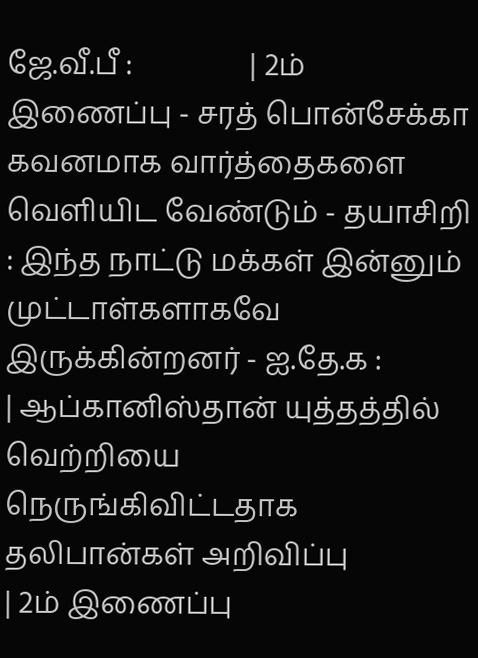ஜே.வீ.பீ :                | 2ம் இணைப்பு ‐ சரத் பொன்சேக்கா கவனமாக வார்த்தைகளை வெளியிட வேண்டும் ‐ தயாசிறி : இந்த நாட்டு மக்கள் இன்னும் முட்டாள்களாகவே இருக்கின்றனர் ‐ ஐ.தே.க :                | ஆப்கானிஸ்தான் யுத்தத்தில் வெற்றியை நெருங்கிவிட்டதாக தலிபான்கள் அறிவிப்பு                | 2ம் இணைப்பு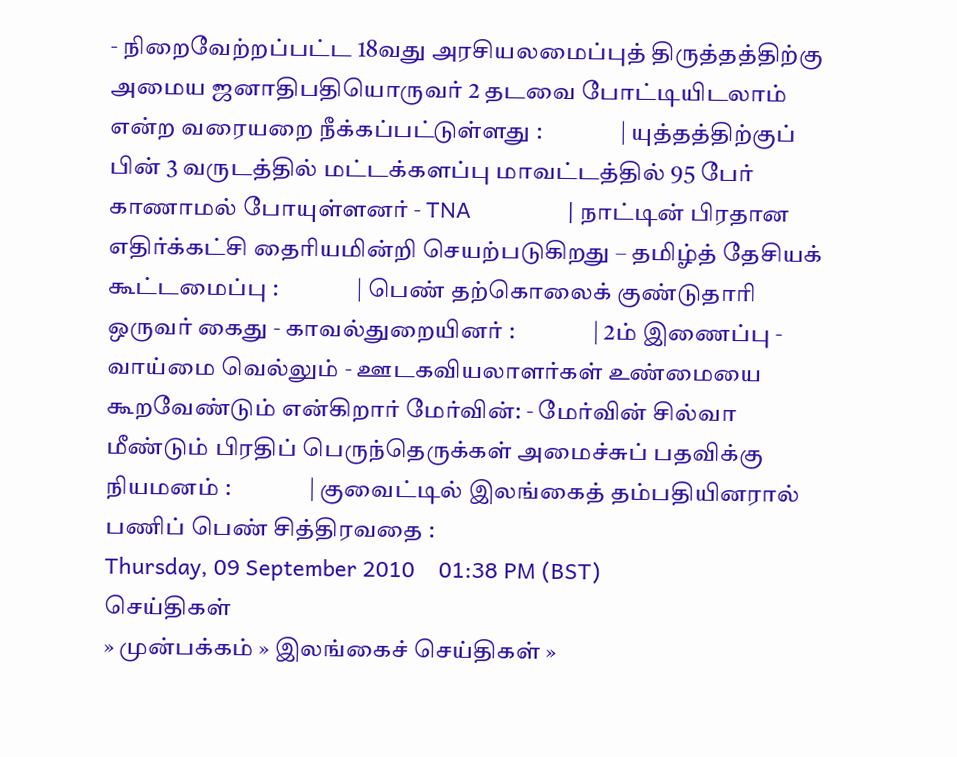‐ நிறைவேற்றப்பட்ட 18வது அரசியலமைப்புத் திருத்தத்திற்கு அமைய ஜனாதிபதியொருவர் 2 தடவை போட்டியிடலாம் என்ற வரையறை நீக்கப்பட்டுள்ளது :                | யுத்தத்திற்குப் பின் 3 வருடத்தில் மட்டக்களப்பு மாவட்டத்தில் 95 பேர் காணாமல் போயுள்ளனர் ‐ TNA                | நாட்டின் பிரதான எதிர்க்கட்சி தைரியமின்றி செயற்படுகிறது – தமிழ்த் தேசியக் கூட்டமைப்பு :                | பெண் தற்கொலைக் குண்டுதாரி ஒருவர் கைது ‐ காவல்துறையினர் :                | 2ம் இணைப்பு ‐ வாய்மை வெல்லும் ‐ ஊடகவியலாளர்கள் உண்மையை கூறவேண்டும் என்கிறார் மேர்வின்: ‐ மேர்வின் சில்வா மீண்டும் பிரதிப் பெருந்தெருக்கள் அமைச்சுப் பதவிக்கு நியமனம் :                | குவைட்டில் இலங்கைத் தம்பதியினரால் பணிப் பெண் சித்திரவதை :
Thursday, 09 September 2010    01:38 PM (BST)
செய்திகள்
» முன்பக்கம் » இலங்கைச் செய்திகள் »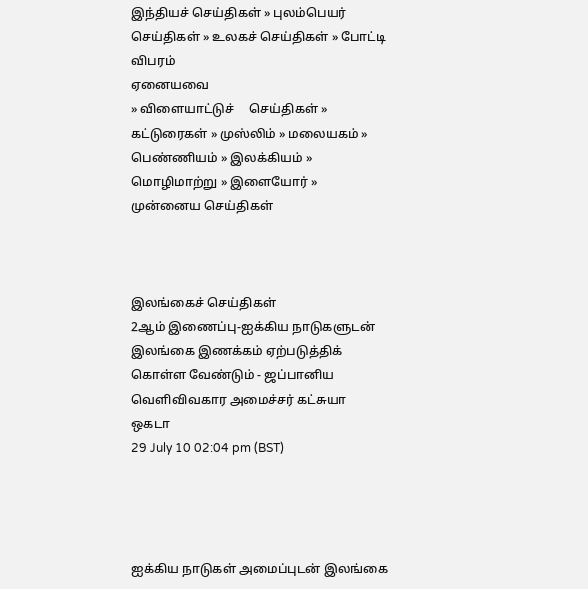இந்தியச் செய்திகள் » புலம்பெயர் செய்திகள் » உலகச் செய்திகள் » போட்டி விபரம்
ஏனையவை
» விளையாட்டுச்     செய்திகள் » கட்டுரைகள் » முஸ்லிம் » மலையகம் » பெண்ணியம் » இலக்கியம் » மொழிமாற்று » இளையோர் » முன்னைய செய்திகள்



இலங்கைச் செய்திகள்
2ஆம் இணைப்பு‐ஐக்கிய நாடுகளுடன் இலங்கை இணக்கம் ஏற்படுத்திக் கொள்ள வேண்டும் ‐ ஜப்பானிய வெளிவிவகார அமைச்சர் கட்சுயா ஒகடா
29 July 10 02:04 pm (BST)




ஐக்கிய நாடுகள் அமைப்புடன் இலங்கை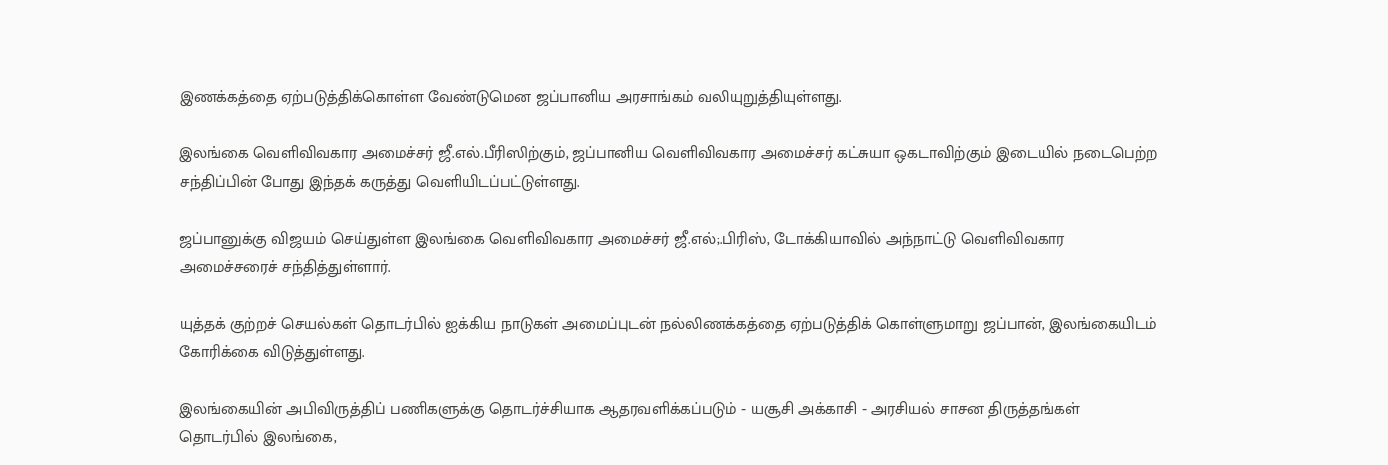இணக்கத்தை ஏற்படுத்திக்கொள்ள வேண்டுமென ஜப்பானிய அரசாங்கம் வலியுறுத்தியுள்ளது.

இலங்கை வெளிவிவகார அமைச்சர் ஜீ.எல்.பீரிஸிற்கும், ஜப்பானிய வெளிவிவகார அமைச்சர் கட்சுயா ஒகடாவிற்கும் இடையில் நடைபெற்ற சந்திப்பின் போது இந்தக் கருத்து வெளியிடப்பட்டுள்ளது.

ஜப்பானுக்கு விஜயம் செய்துள்ள இலங்கை வெளிவிவகார அமைச்சர் ஜீ.எல்;.பிரிஸ், டோக்கியாவில் அந்நாட்டு வெளிவிவகார அமைச்சரைச் சந்தித்துள்ளார்.

யுத்தக் குற்றச் செயல்கள் தொடர்பில் ஐக்கிய நாடுகள் அமைப்புடன் நல்லிணக்கத்தை ஏற்படுத்திக் கொள்ளுமாறு ஜப்பான், இலங்கையிடம் கோரிக்கை விடுத்துள்ளது.

இலங்கையின் அபிவிருத்திப் பணிகளுக்கு தொடர்ச்சியாக ஆதரவளிக்கப்படும் ‐ யசூசி அக்காசி ‐ அரசியல் சாசன திருத்தங்கள் தொடர்பில் இலங்கை,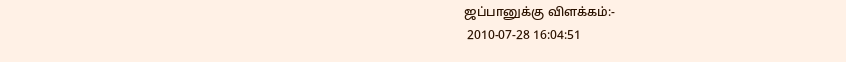ஜப்பானுக்கு விளக்கம்:‐
 2010‐07‐28 16:04:51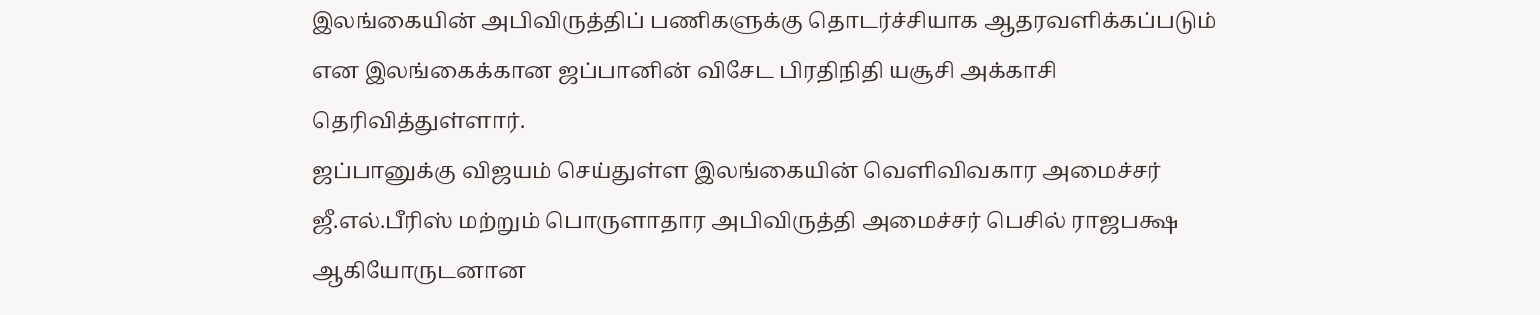இலங்கையின் அபிவிருத்திப் பணிகளுக்கு தொடர்ச்சியாக ஆதரவளிக்கப்படும் என இலங்கைக்கான ஜப்பானின் விசேட பிரதிநிதி யசூசி அக்காசி தெரிவித்துள்ளார்.
ஜப்பானுக்கு விஜயம் செய்துள்ள இலங்கையின் வெளிவிவகார அமைச்சர் ஜீ.எல்.பீரிஸ் மற்றும் பொருளாதார அபிவிருத்தி அமைச்சர் பெசில் ராஜபக்ஷ ஆகியோருடனான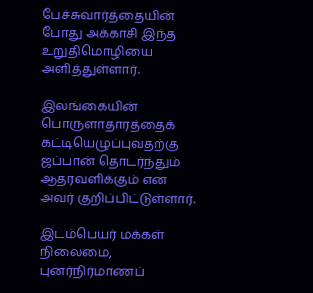பேச்சுவார்த்தையின் போது அக்காசி இந்த உறுதிமொழியை அளித்துள்ளார்.

இலங்கையின் பொருளாதாரத்தைக் கட்டியெழுப்புவதற்கு ஜப்பான் தொடர்ந்தும் ஆதரவளிக்கும் என அவர் குறிப்பிட்டுள்ளார்.

இடம்பெயர் மக்கள் நிலைமை, புனர்நிர்மாணப்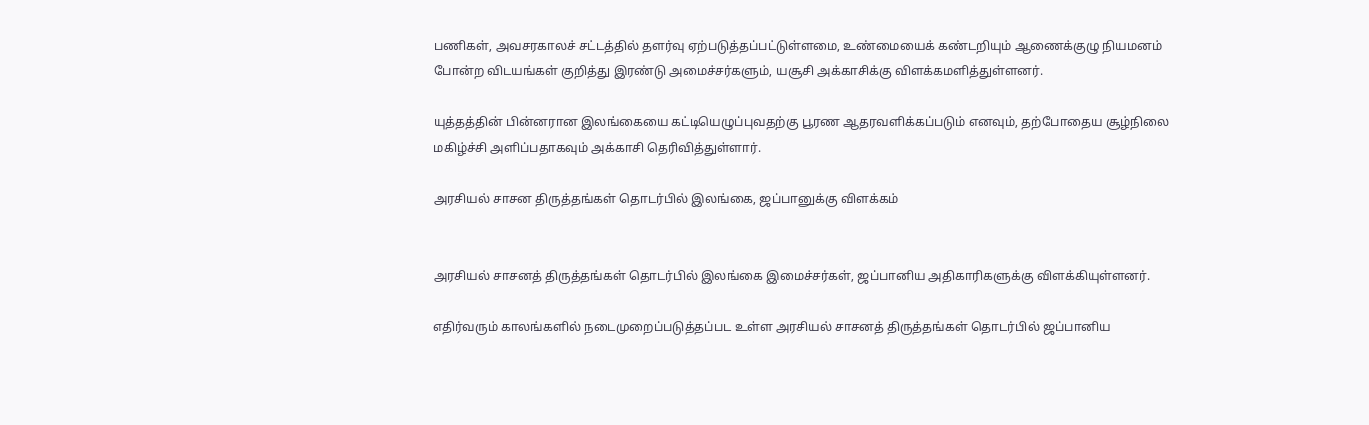பணிகள், அவசரகாலச் சட்டத்தில் தளர்வு ஏற்படுத்தப்பட்டுள்ளமை, உண்மையைக் கண்டறியும் ஆணைக்குழு நியமனம் போன்ற விடயங்கள் குறித்து இரண்டு அமைச்சர்களும், யசூசி அக்காசிக்கு விளக்கமளித்துள்ளனர்.

யுத்தத்தின் பின்னரான இலங்கையை கட்டியெழுப்புவதற்கு பூரண ஆதரவளிக்கப்படும் எனவும், தற்போதைய சூழ்நிலை மகிழ்ச்சி அளிப்பதாகவும் அக்காசி தெரிவித்துள்ளார்.

அரசியல் சாசன திருத்தங்கள் தொடர்பில் இலங்கை, ஜப்பானுக்கு விளக்கம்


அரசியல் சாசனத் திருத்தங்கள் தொடர்பில் இலங்கை இமைச்சர்கள், ஜப்பானிய அதிகாரிகளுக்கு விளக்கியுள்ளனர்.

எதிர்வரும் காலங்களில் நடைமுறைப்படுத்தப்பட உள்ள அரசியல் சாசனத் திருத்தங்கள் தொடர்பில் ஜப்பானிய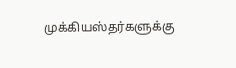முக்கியஸ்தர்களுக்கு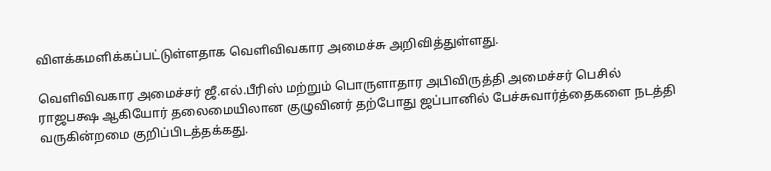விளக்கமளிக்கப்பட்டுள்ளதாக வெளிவிவகார அமைச்சு அறிவித்துள்ளது.

வெளிவிவகார அமைச்சர் ஜீ.எல்.பீரிஸ் மற்றும் பொருளாதார அபிவிருத்தி அமைச்சர் பெசில் ராஜபக்ஷ ஆகியோர் தலைமையிலான குழுவினர் தற்போது ஜப்பானில் பேச்சுவார்த்தைகளை நடத்தி வருகின்றமை குறிப்பிடத்தக்கது.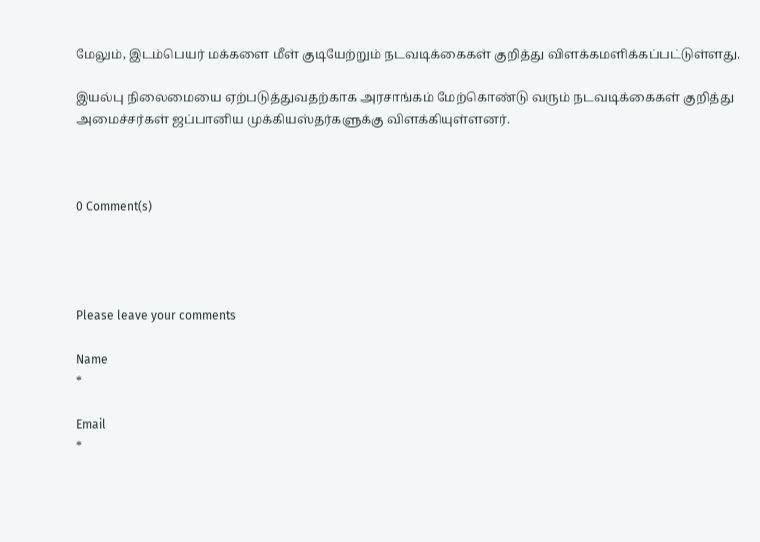மேலும், இடம்பெயர் மக்களை மீள் குடியேற்றும் நடவடிக்கைகள் குறித்து விளக்கமளிக்கப்பட்டுள்ளது.

இயல்பு நிலைமையை ஏற்படுத்துவதற்காக அரசாங்கம் மேற்கொண்டு வரும் நடவடிக்கைகள் குறித்து அமைச்சர்கள் ஜப்பானிய முக்கியஸ்தர்களுக்கு விளக்கியுள்ளனர்.



0 Comment(s)




Please leave your comments

Name
*

Email
*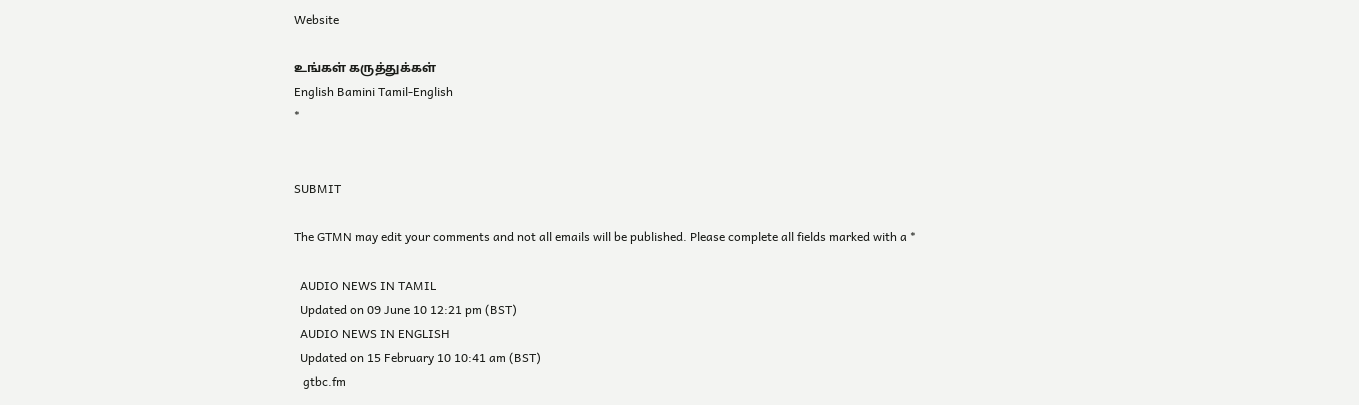Website

உங்கள் கருத்துக்கள்
English Bamini Tamil-English
*


SUBMIT

The GTMN may edit your comments and not all emails will be published. Please complete all fields marked with a *

  AUDIO NEWS IN TAMIL
  Updated on 09 June 10 12:21 pm (BST)
  AUDIO NEWS IN ENGLISH
  Updated on 15 February 10 10:41 am (BST)
   gtbc.fm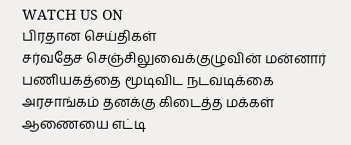WATCH US ON
பிரதான செய்திகள்
சர்வதேச செஞ்சிலுவைக்குழுவின் மன்னார் பணியகத்தை மூடிவிட நடவடிக்கை
அரசாங்கம் தனக்கு கிடைத்த மக்கள் ஆணையை எட்டி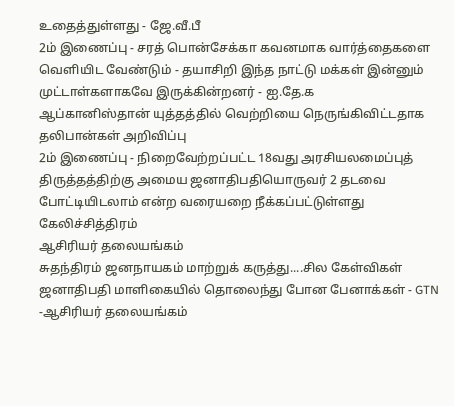உதைத்துள்ளது ‐ ஜே.வீ.பீ
2ம் இணைப்பு ‐ சரத் பொன்சேக்கா கவனமாக வார்த்தைகளை வெளியிட வேண்டும் ‐ தயாசிறி இந்த நாட்டு மக்கள் இன்னும் முட்டாள்களாகவே இருக்கின்றனர் ‐ ஐ.தே.க
ஆப்கானிஸ்தான் யுத்தத்தில் வெற்றியை நெருங்கிவிட்டதாக தலிபான்கள் அறிவிப்பு
2ம் இணைப்பு ‐ நிறைவேற்றப்பட்ட 18வது அரசியலமைப்புத் திருத்தத்திற்கு அமைய ஜனாதிபதியொருவர் 2 தடவை போட்டியிடலாம் என்ற வரையறை நீக்கப்பட்டுள்ளது
கேலிச்சித்திரம்
ஆசிரியர் தலையங்கம்
சுதந்திரம் ஜனநாயகம் மாற்றுக் கருத்து....சில கேள்விகள்
ஜனாதிபதி மாளிகையில் தொலைந்து போன பேனாக்கள் - GTN -ஆசிரியர் தலையங்கம்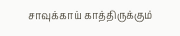சாவுக்காய் காத்திருக்கும்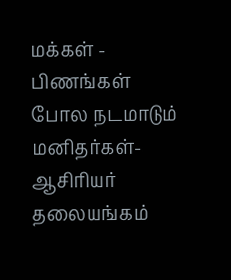மக்கள் - பிணங்கள் போல நடமாடும் மனிதர்கள்- ஆசிரியர் தலையங்கம்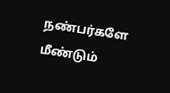நண்பர்களே மீண்டும்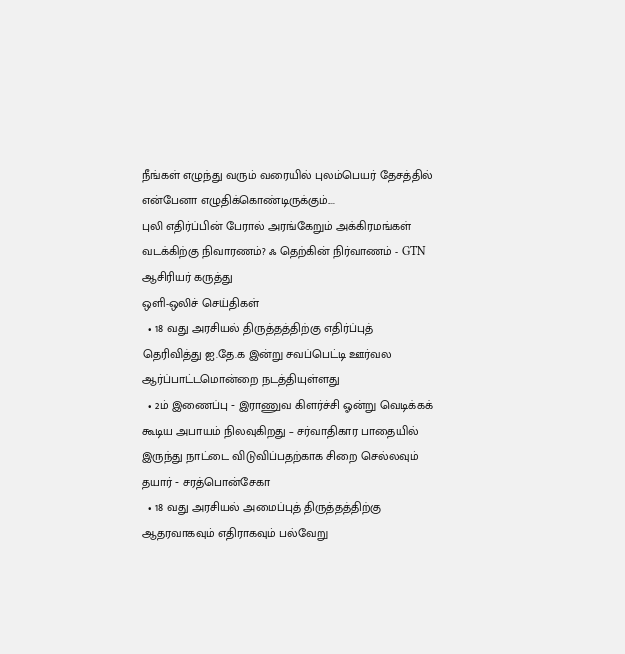நீங்கள் எழுந்து வரும் வரையில் புலம்பெயர் தேசத்தில் என்பேனா எழுதிக்கொண்டிருக்கும்....
புலி எதிர்ப்பின் பேரால் அரங்கேறும் அக்கிரமங்கள்
வடக்கிற்கு நிவாரணம்? ஃ தெற்கின் நிர்வாணம் - GTN ஆசிரியர் கருத்து
ஒளி-ஒலிச் செய்திகள்
  • 18 வது அரசியல் திருத்தத்திற்கு எதிர்ப்புத் தெரிவித்து ஐ.தே.க இன்று சவப்பெட்டி ஊர்வல ஆர்ப்பாட்டமொன்றை நடத்தியுள்ளது
  • 2ம் இணைப்பு ‐ இராணுவ கிளர்ச்சி ஓன்று வெடிக்கக் கூடிய அபாயம் நிலவுகிறது – சர்வாதிகார பாதையில் இருந்து நாட்டை விடுவிப்பதற்காக சிறை செல்லவும் தயார் ‐ சரத்பொன்சேகா
  • 18 வது அரசியல் அமைப்புத் திருத்தத்திற்கு ஆதரவாகவும் எதிராகவும் பல்வேறு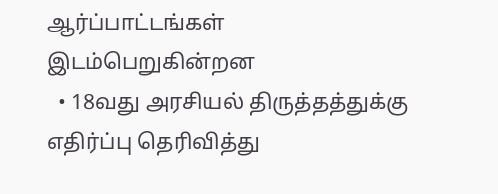ஆர்ப்பாட்டங்கள் இடம்பெறுகின்றன
  • 18வது அரசியல் திருத்தத்துக்கு எதிர்ப்பு தெரிவித்து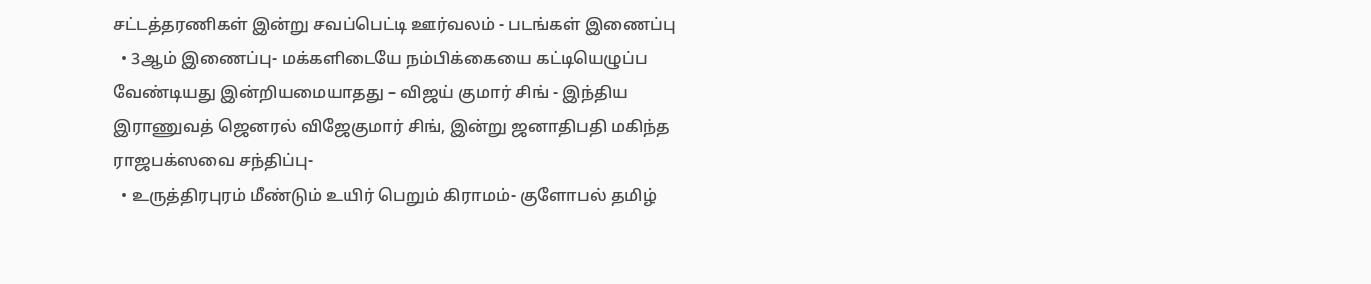சட்டத்தரணிகள் இன்று சவப்பெட்டி ஊர்வலம் ‐ படங்கள் இணைப்பு
  • 3ஆம் இணைப்பு‐ மக்களிடையே நம்பிக்கையை கட்டியெழுப்ப வேண்டியது இன்றியமையாதது – விஜய் குமார் சிங் ‐ இந்திய இராணுவத் ஜெனரல் விஜேகுமார் சிங், இன்று ஜனாதிபதி மகிந்த ராஜபக்ஸவை சந்திப்பு‐
  • உருத்திரபுரம் மீண்டும் உயிர் பெறும் கிராமம்‐ குளோபல் தமிழ்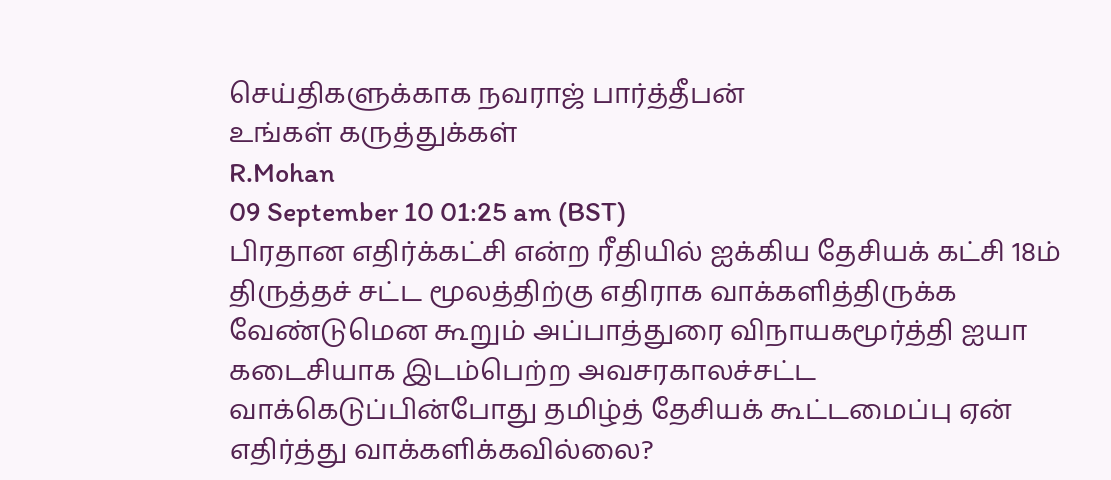செய்திகளுக்காக நவராஜ் பார்த்தீபன்
உங்கள் கருத்துக்கள்
R.Mohan
09 September 10 01:25 am (BST)
பிரதான எதிர்க்கட்சி என்ற ரீதியில் ஐக்கிய தேசியக் கட்சி 18ம் திருத்தச் சட்ட மூலத்திற்கு எதிராக வாக்களித்திருக்க வேண்டுமென கூறும் அப்பாத்துரை விநாயகமூர்த்தி ஐயா கடைசியாக இடம்பெற்ற அவசரகாலச்சட்ட வாக்கெடுப்பின்போது தமிழ்த் தேசியக் கூட்டமைப்பு ஏன் எதிர்த்து வாக்களிக்கவில்லை?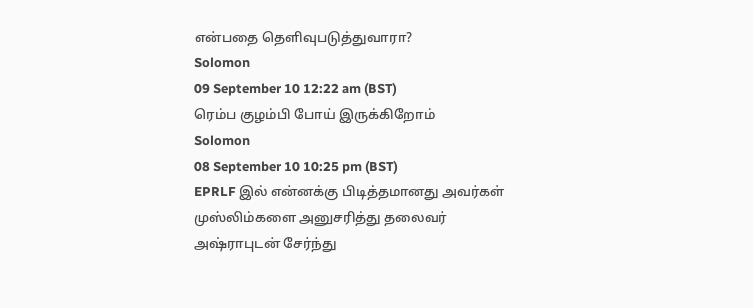என்பதை தெளிவுபடுத்துவாரா?
Solomon
09 September 10 12:22 am (BST)
ரெம்ப குழம்பி போய் இருக்கிறோம்
Solomon
08 September 10 10:25 pm (BST)
EPRLF இல் என்னக்கு பிடித்தமானது அவர்கள் முஸ்லிம்களை அனுசரித்து தலைவர் அஷ்ராபுடன் சேர்ந்து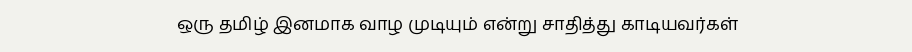ஒரு தமிழ் இனமாக வாழ முடியும் என்று சாதித்து காடியவர்கள்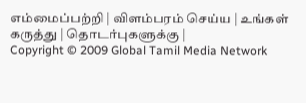எம்மைப்பற்றி | விளம்பரம் செய்ய | உங்கள் கருத்து | தொடர்புகளுக்கு |
Copyright © 2009 Global Tamil Media Network